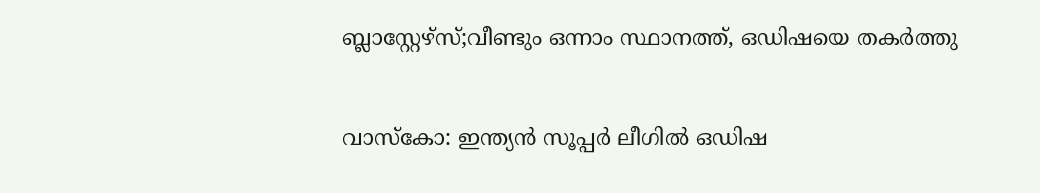ബ്ലാസ്റ്റേഴ്‌സ്;വീണ്ടും ഒന്നാം സ്ഥാനത്ത്, ഒഡിഷയെ തകര്‍ത്തു

വാസ്കോ: ഇന്ത്യൻ സൂപ്പർ ലീഗിൽ ഒഡിഷ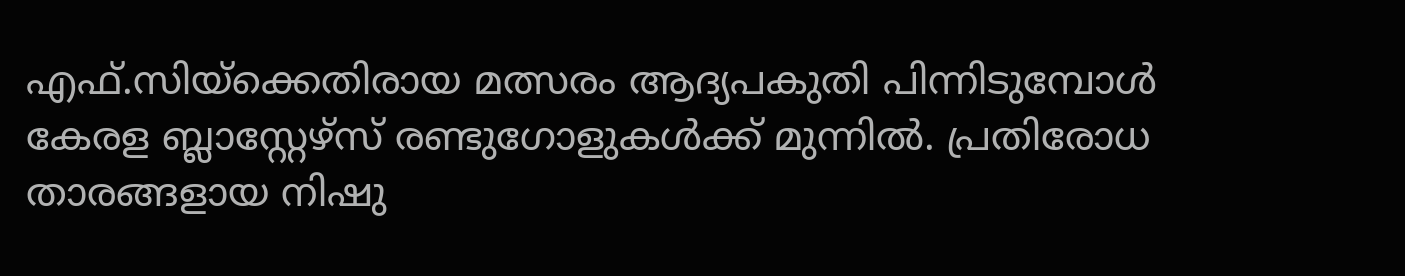എഫ്.സിയ്ക്കെതിരായ മത്സരം ആദ്യപകുതി പിന്നിടുമ്പോൾ കേരള ബ്ലാസ്റ്റേഴ്സ് രണ്ടുഗോളുകൾക്ക് മുന്നിൽ. പ്രതിരോധ താരങ്ങളായ നിഷു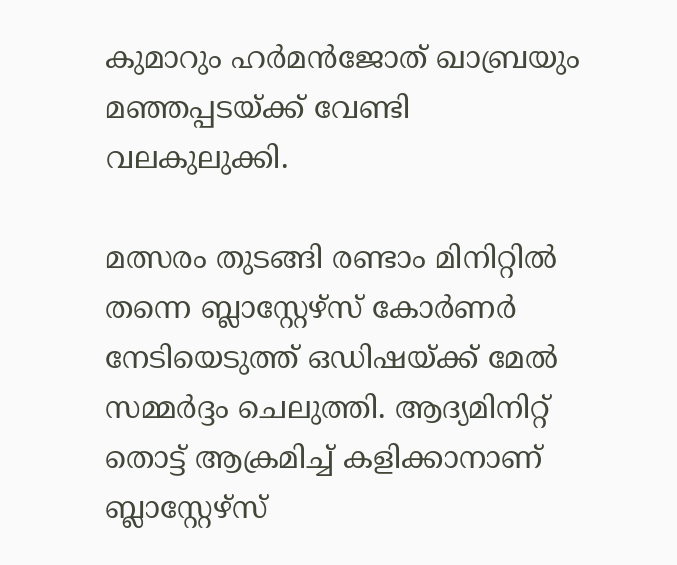കുമാറും ഹർമൻജോത് ഖാബ്രയും മഞ്ഞപ്പടയ്ക്ക് വേണ്ടി വലകുലുക്കി.

മത്സരം തുടങ്ങി രണ്ടാം മിനിറ്റിൽ തന്നെ ബ്ലാസ്റ്റേഴ്സ് കോർണർ നേടിയെടുത്ത് ഒഡിഷയ്ക്ക് മേൽ സമ്മർദ്ദം ചെലുത്തി. ആദ്യമിനിറ്റ് തൊട്ട് ആക്രമിച്ച് കളിക്കാനാണ് ബ്ലാസ്റ്റേഴ്സ്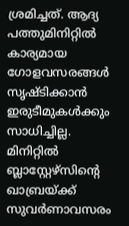ശ്രമിച്ചത്. ആദ്യ പത്തുമിനിറ്റിൽ കാര്യമായ ഗോളവസരങ്ങൾ സൃഷ്ടിക്കാൻ ഇരുടീമുകൾക്കും സാധിച്ചില്ല. മിനിറ്റിൽ ബ്ലാസ്റ്റേഴ്സിന്റെ ഖാബ്രയ്ക്ക് സുവർണാവസരം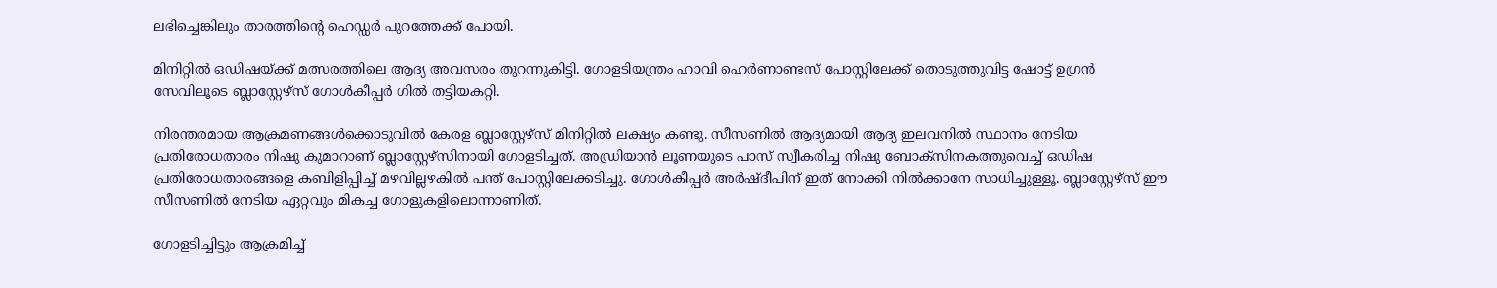ലഭിച്ചെങ്കിലും താരത്തിന്റെ ഹെഡ്ഡർ പുറത്തേക്ക് പോയി.

മിനിറ്റിൽ ഒഡിഷയ്ക്ക് മത്സരത്തിലെ ആദ്യ അവസരം തുറന്നുകിട്ടി. ഗോളടിയന്ത്രം ഹാവി ഹെർണാണ്ടസ് പോസ്റ്റിലേക്ക് തൊടുത്തുവിട്ട ഷോട്ട് ഉഗ്രൻ സേവിലൂടെ ബ്ലാസ്റ്റേഴ്സ് ഗോൾകീപ്പർ ഗിൽ തട്ടിയകറ്റി.

നിരന്തരമായ ആക്രമണങ്ങൾക്കൊടുവിൽ കേരള ബ്ലാസ്റ്റേഴ്സ് മിനിറ്റിൽ ലക്ഷ്യം കണ്ടു. സീസണിൽ ആദ്യമായി ആദ്യ ഇലവനിൽ സ്ഥാനം നേടിയ പ്രതിരോധതാരം നിഷു കുമാറാണ് ബ്ലാസ്റ്റേഴ്സിനായി ഗോളടിച്ചത്. അഡ്രിയാൻ ലൂണയുടെ പാസ് സ്വീകരിച്ച നിഷു ബോക്സിനകത്തുവെച്ച് ഒഡിഷ പ്രതിരോധതാരങ്ങളെ കബിളിപ്പിച്ച് മഴവില്ലഴകിൽ പന്ത് പോസ്റ്റിലേക്കടിച്ചു. ഗോൾകീപ്പർ അർഷ്ദീപിന് ഇത് നോക്കി നിൽക്കാനേ സാധിച്ചുള്ളൂ. ബ്ലാസ്റ്റേഴ്സ് ഈ സീസണിൽ നേടിയ ഏറ്റവും മികച്ച ഗോളുകളിലൊന്നാണിത്.

ഗോളടിച്ചിട്ടും ആക്രമിച്ച്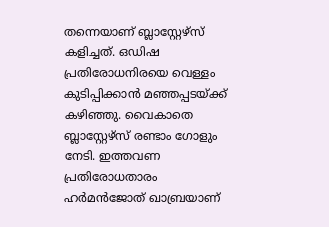തന്നെയാണ് ബ്ലാസ്റ്റേഴ്സ് കളിച്ചത്. ഒഡിഷ പ്രതിരോധനിരയെ വെള്ളം കുടിപ്പിക്കാൻ മഞ്ഞപ്പടയ്ക്ക് കഴിഞ്ഞു. വൈകാതെ ബ്ലാസ്റ്റേഴ്സ് രണ്ടാം ഗോളും നേടി. ഇത്തവണ പ്രതിരോധതാരം ഹർമൻജോത് ഖാബ്രയാണ്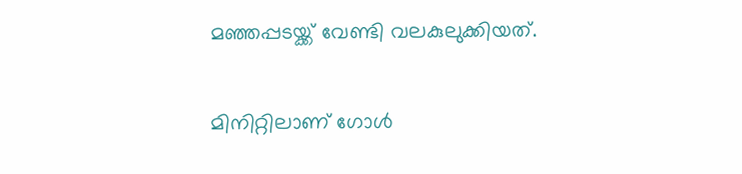മഞ്ഞപ്പടയ്ക്ക് വേണ്ടി വലകുലുക്കിയത്.

മിനിറ്റിലാണ് ഗോൾ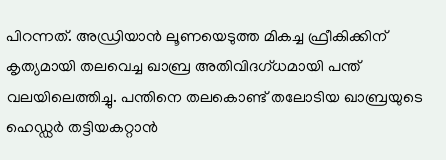പിറന്നത്. അഡ്രിയാൻ ലൂണയെടുത്ത മികച്ച ഫ്രീകിക്കിന് കൃത്യമായി തലവെച്ച ഖാബ്ര അതിവിദഗ്ധമായി പന്ത് വലയിലെത്തിച്ചു. പന്തിനെ തലകൊണ്ട് തലോടിയ ഖാബ്രയുടെ ഹെഡ്ഡർ തട്ടിയകറ്റാൻ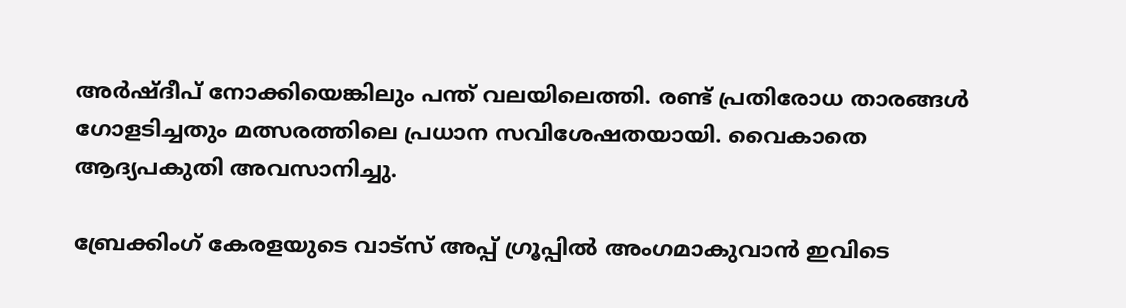അർഷ്ദീപ് നോക്കിയെങ്കിലും പന്ത് വലയിലെത്തി. രണ്ട് പ്രതിരോധ താരങ്ങൾ ഗോളടിച്ചതും മത്സരത്തിലെ പ്രധാന സവിശേഷതയായി. വൈകാതെ ആദ്യപകുതി അവസാനിച്ചു.

ബ്രേക്കിംഗ് കേരളയുടെ വാട്സ് അപ്പ് ഗ്രൂപ്പിൽ അംഗമാകുവാൻ ഇവിടെ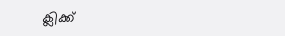ക്ലിക്ക്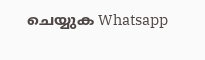ചെയ്യുക Whatsapp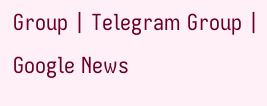Group | Telegram Group | Google News